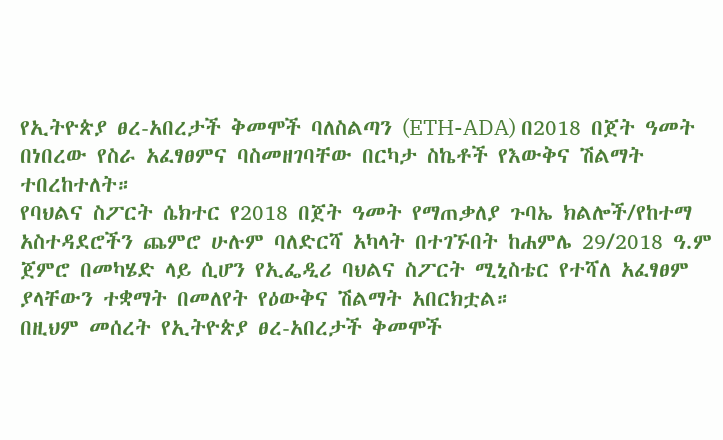የኢትዮጵያ ፀረ-አበረታች ቅመሞች ባለስልጣን (ETH-ADA) በ2018 በጀት ዓመት በነበረው የስራ አፈፃፀምና ባስመዘገባቸው በርካታ ስኬቶች የእውቅና ሽልማት ተበረከተለት።
የባህልና ስፖርት ሴክተር የ2018 በጀት ዓመት የማጠቃለያ ጉባኤ ክልሎች/የከተማ አስተዳደሮችን ጨምሮ ሁሉም ባለድርሻ አካላት በተገኙበት ከሐምሌ 29/2018 ዓ.ም ጀምሮ በመካሄድ ላይ ሲሆን የኢፌዲሪ ባህልና ስፖርት ሚኒስቴር የተሻለ አፈፃፀም ያላቸውን ተቋማት በመለየት የዕውቅና ሽልማት አበርክቷል።
በዚህም መሰረት የኢትዮጵያ ፀረ-አበረታች ቅመሞች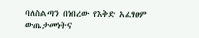ባለስልጣን በነበረው የእቅድ አፈፃፀም ውጤታመነትና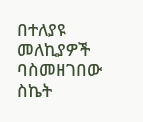በተለያዩ መለኪያዎች ባስመዘገበው ስኬት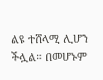ልዩ ተሸላሚ ሊሆን ችሏል። በመሆኑም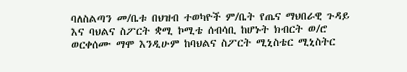ባለስልጣን መ/ቤቱ በህዝብ ተወካዮች ም/ቤት የጤና ማህበራዊ ጉዳይ እና ባህልና ስፖርት ቋሚ ኮሚቴ ሰብሳቢ ከሆኑት ክብርት ወ/ሮ ወርቀሰሙ ማሞ እንዲሁም ከባህልና ስፖርት ሚኒስቴር ሚኒስትር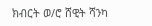ክብርት ወ/ሮ ሸዊት ሻንካ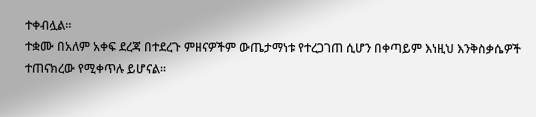ተቀብሏል።
ተቋሙ በአለም አቀፍ ደረጃ በተደረጉ ምዘናዎችም ውጤታማነቱ የተረጋገጠ ሲሆን በቀጣይም እነዚህ እንቅስቃሴዎች ተጠናክረው የሚቀጥሉ ይሆናል።